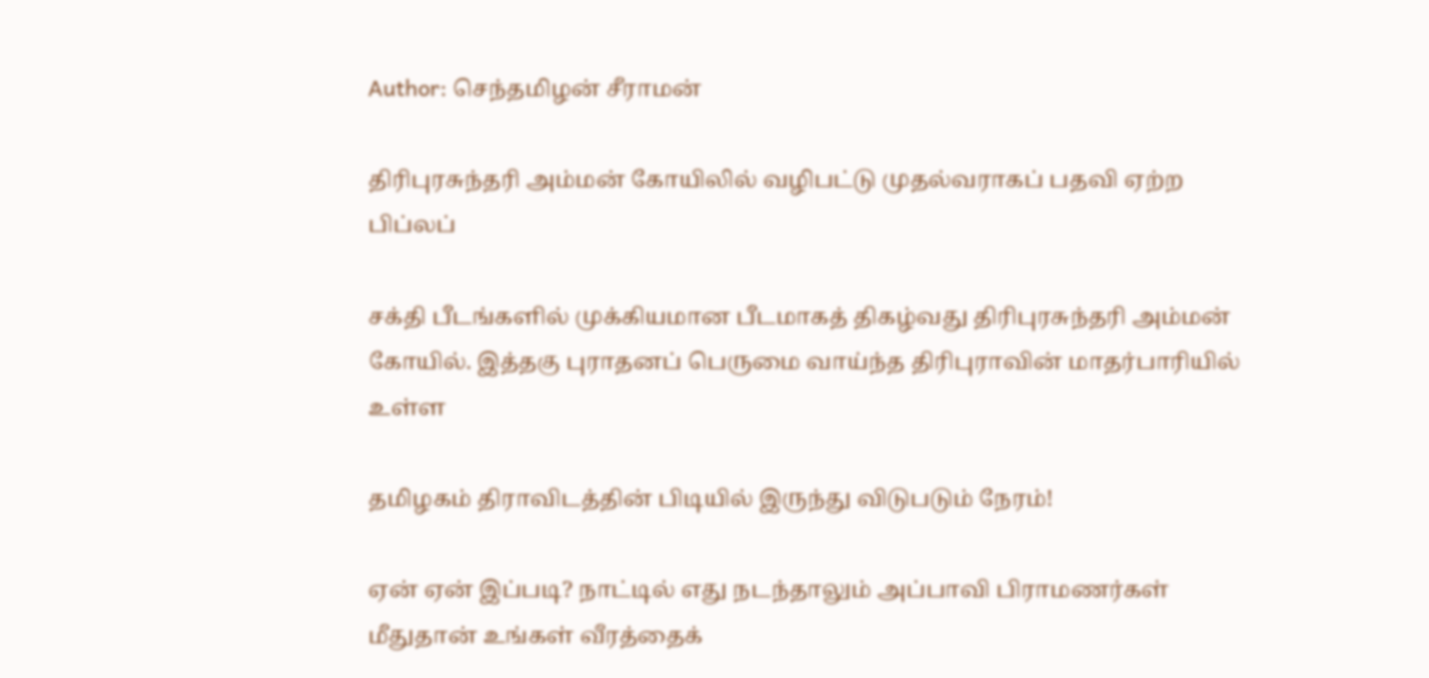Author: செந்தமிழன் சீராமன்

திரிபுரசுந்தரி அம்மன் கோயிலில் வழிபட்டு முதல்வராகப் பதவி ஏற்ற பிப்லப்

சக்தி பீடங்களில் முக்கியமான பீடமாகத் திகழ்வது திரிபுரசுந்தரி அம்மன் கோயில். இத்தகு புராதனப் பெருமை வாய்ந்த திரிபுராவின் மாதர்பாரியில் உள்ள

தமிழகம் திராவிடத்தின் பிடியில் இருந்து விடுபடும் நேரம்!

ஏன் ஏன் இப்படி? நாட்டில் எது நடந்தாலும் அப்பாவி பிராமணர்கள் மீதுதான் உங்கள் வீரத்தைக்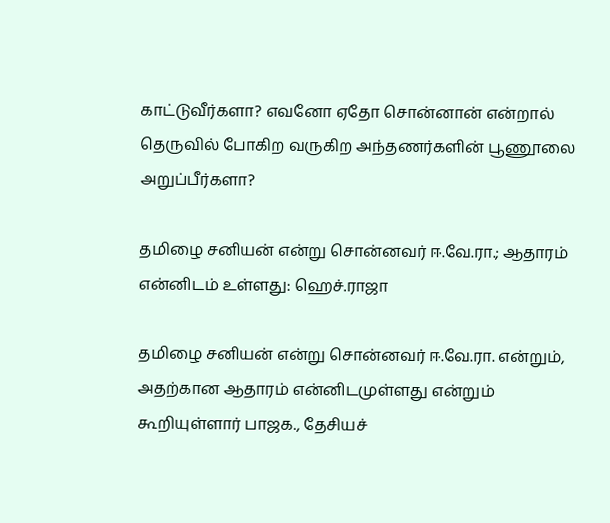காட்டுவீர்களா? எவனோ ஏதோ சொன்னான் என்றால் தெருவில் போகிற வருகிற அந்தணர்களின் பூணூலை அறுப்பீர்களா?

தமிழை சனியன் என்று சொன்னவர் ஈ.வே.ரா.; ஆதாரம் என்னிடம் உள்ளது: ஹெச்.ராஜா

தமிழை சனியன் என்று சொன்னவர் ஈ.வே.ரா. என்றும், அதற்கான ஆதாரம் என்னிடமுள்ளது என்றும் கூறியுள்ளார் பாஜக., தேசியச்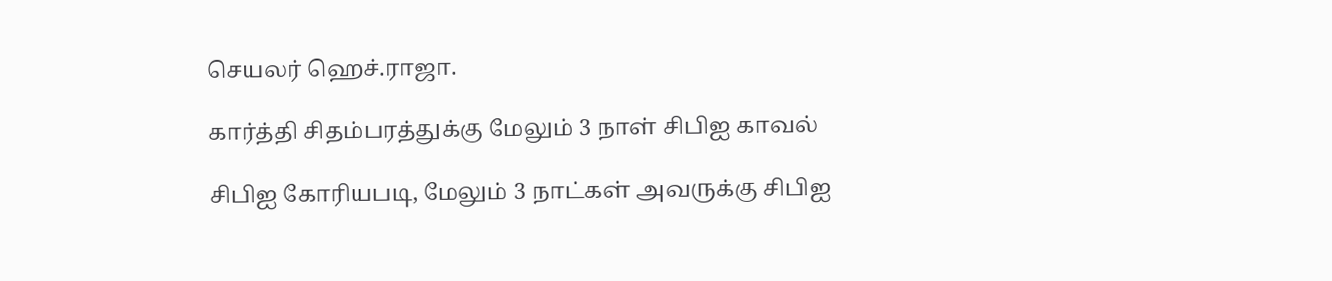செயலர் ஹெச்.ராஜா.

கார்த்தி சிதம்பரத்துக்கு மேலும் 3 நாள் சிபிஐ காவல்

சிபிஐ கோரியபடி, மேலும் 3 நாட்கள் அவருக்கு சிபிஐ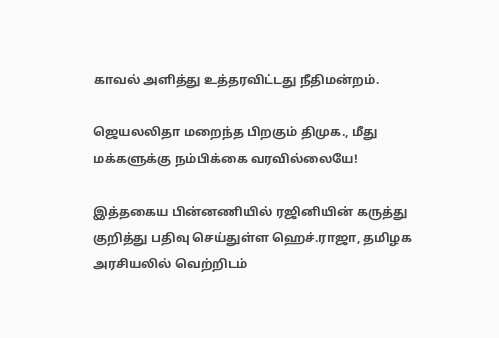காவல் அளித்து உத்தரவிட்டது நீதிமன்றம்.

ஜெயலலிதா மறைந்த பிறகும் திமுக., மீது மக்களுக்கு நம்பிக்கை வரவில்லையே!

இத்தகைய பின்னணியில் ரஜினியின் கருத்து குறித்து பதிவு செய்துள்ள ஹெச்.ராஜா, தமிழக அரசியலில் வெற்றிடம்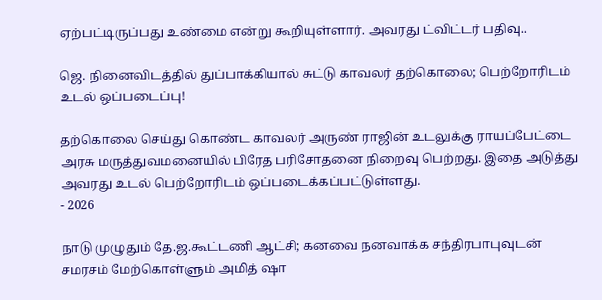ஏற்பட்டிருப்பது உண்மை என்று கூறியுள்ளார். அவரது ட்விட்டர் பதிவு..

ஜெ. நினைவிடத்தில் துப்பாக்கியால் சுட்டு காவலர் தற்கொலை; பெற்றோரிடம் உடல் ஒப்படைப்பு!

தற்கொலை செய்து கொண்ட காவலர் அருண் ராஜின் உடலுக்கு ராயப்பேட்டை அரசு மருத்துவமனையில் பிரேத பரிசோதனை நிறைவு பெற்றது. இதை அடுத்து அவரது உடல் பெற்றோரிடம் ஒப்படைக்கப்பட்டுள்ளது.
- 2026

நாடு முழுதும் தே.ஜ.கூட்டணி ஆட்சி; கனவை நனவாக்க சந்திரபாபுவுடன் சமரசம் மேற்கொள்ளும் அமித் ஷா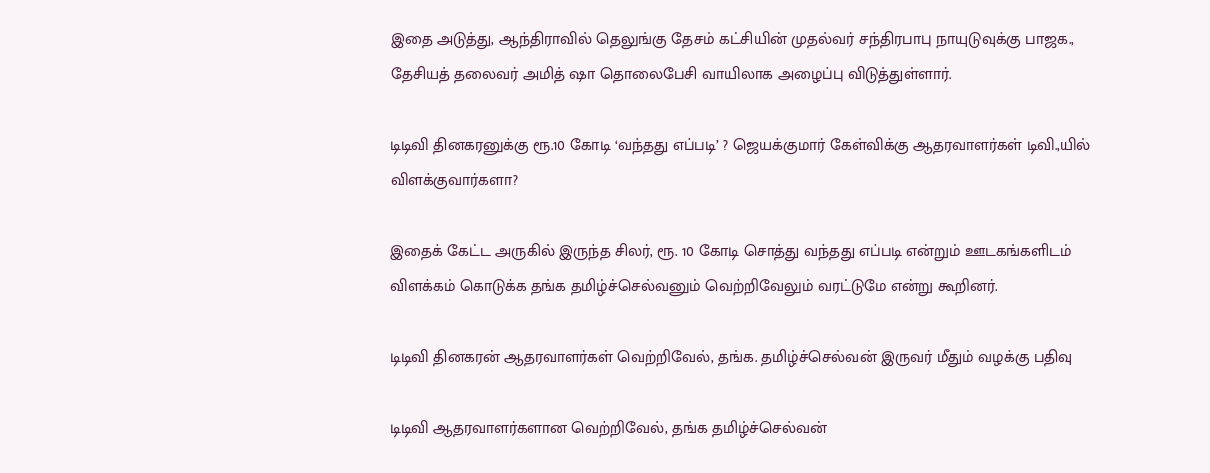இதை அடுத்து, ஆந்திராவில் தெலுங்கு தேசம் கட்சியின் முதல்வர் சந்திரபாபு நாயுடுவுக்கு பாஜக., தேசியத் தலைவர் அமித் ஷா தொலைபேசி வாயிலாக அழைப்பு விடுத்துள்ளார்.

டிடிவி தினகரனுக்கு ரூ.10 கோடி ‘வந்தது எப்படி’ ? ஜெயக்குமார் கேள்விக்கு ஆதரவாளர்கள் டிவி.,யில் விளக்குவார்களா?

இதைக் கேட்ட அருகில் இருந்த சிலர், ரூ. 10 கோடி சொத்து வந்தது எப்படி என்றும் ஊடகங்களிடம் விளக்கம் கொடுக்க தங்க தமிழ்ச்செல்வனும் வெற்றிவேலும் வரட்டுமே என்று கூறினர்.

டிடிவி தினகரன் ஆதரவாளர்கள் வெற்றிவேல், தங்க. தமிழ்ச்செல்வன் இருவர் மீதும் வழக்கு பதிவு

டிடிவி ஆதரவாளர்களான வெற்றிவேல், தங்க தமிழ்ச்செல்வன்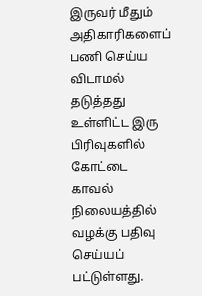இருவர் மீதும் அதிகாரிகளைப் பணி செய்ய விடாமல் தடுத்தது உள்ளிட்ட இரு பிரிவுகளில் கோட்டை காவல் நிலையத்தில் வழக்கு பதிவு செய்யப் பட்டுள்ளது.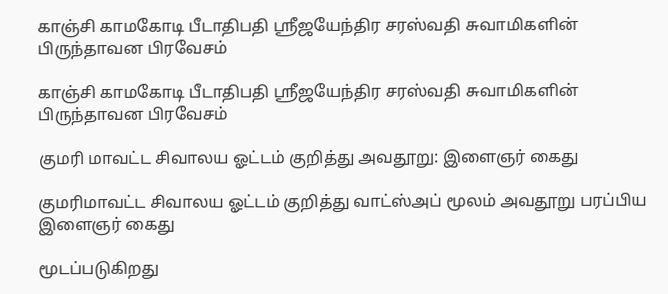காஞ்சி காமகோடி பீடாதிபதி ஶ்ரீஜயேந்திர சரஸ்வதி சுவாமிகளின் பிருந்தாவன பிரவேசம்

காஞ்சி காமகோடி பீடாதிபதி ஶ்ரீஜயேந்திர சரஸ்வதி சுவாமிகளின் பிருந்தாவன பிரவேசம்

குமரி மாவட்ட சிவாலய ஓட்டம் குறித்து அவதூறு: இளைஞர் கைது

குமரிமாவட்ட சிவாலய ஓட்டம் குறித்து வாட்ஸ்அப் மூலம் அவதூறு பரப்பிய இளைஞர் கைது

மூடப்படுகிறது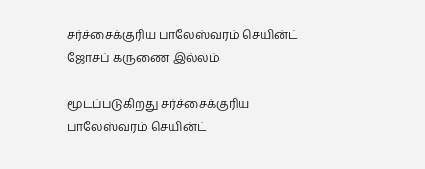சர்ச்சைக்குரிய பாலேஸ்வரம் செயின்ட் ஜோசப் கருணை இல்லம்

மூடப்படுகிறது சர்ச்சைக்குரிய பாலேஸ்வரம் செயின்ட்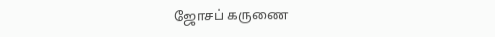ஜோசப் கருணை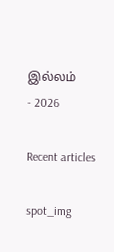இல்லம்
- 2026

Recent articles

spot_img